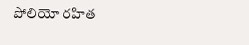పోలియో రహిత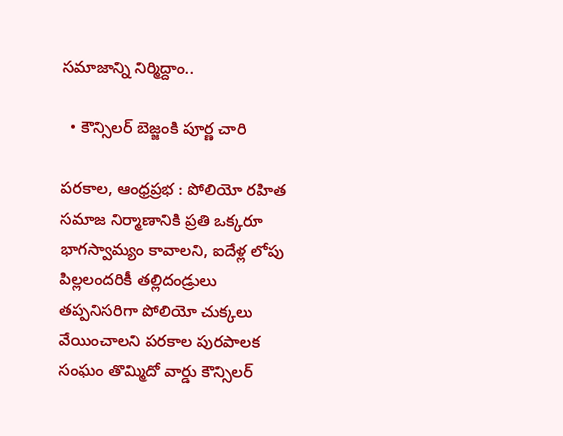సమాజాన్ని నిర్మిద్దాం..

  • కౌన్సిలర్ బెజ్జంకి పూర్ణ చారి

పరకాల, ఆంధ్రప్రభ : పోలియో రహిత సమాజ నిర్మాణానికి ప్రతి ఒక్కరూ భాగస్వామ్యం కావాలని, ఐదేళ్ల లోపు పిల్లలందరికీ తల్లిదండ్రులు తప్పనిసరిగా పోలియో చుక్కలు వేయించాలని పరకాల పురపాలక సంఘం తొమ్మిదో వార్డు కౌన్సిలర్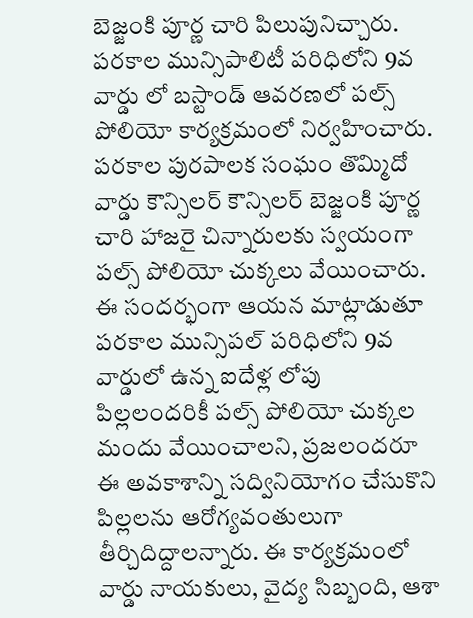బెజ్జంకి పూర్ణ చారి పిలుపునిచ్చారు. పరకాల మున్సిపాలిటీ పరిధిలోని 9వ వార్డు లో బస్టాండ్ ఆవరణలో పల్స్ పోలియో కార్యక్రమంలో నిర్వహించారు. పరకాల పురపాలక సంఘం తొమ్మిదో వార్డు కౌన్సిలర్ కౌన్సిలర్ బెజ్జంకి పూర్ణ చారి హాజరై చిన్నారులకు స్వయంగా పల్స్ పోలియో చుక్కలు వేయించారు. ఈ సందర్భంగా ఆయన మాట్లాడుతూ పరకాల మున్సిపల్ పరిధిలోని 9వ వార్డులో ఉన్న ఐదేళ్ల లోపు పిల్లలందరికీ పల్స్ పోలియో చుక్కల మందు వేయించాలని, ప్రజలందరూ ఈ అవకాశాన్ని సద్వినియోగం చేసుకొని పిల్లలను ఆరోగ్యవంతులుగా తీర్చిదిద్దాలన్నారు. ఈ కార్యక్రమంలో వార్డు నాయకులు, వైద్య సిబ్బంది, ఆశా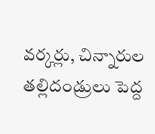వర్కర్లు, చిన్నారుల తల్లిదండ్రులు పెద్ద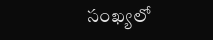సంఖ్యలో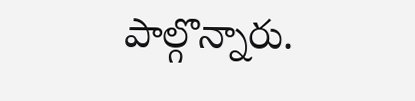పాల్గొన్నారు.